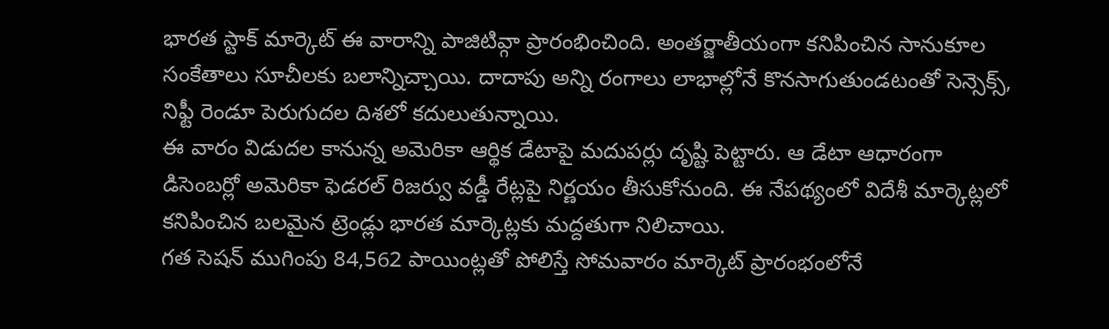భారత స్టాక్ మార్కెట్ ఈ వారాన్ని పాజిటివ్గా ప్రారంభించింది. అంతర్జాతీయంగా కనిపించిన సానుకూల సంకేతాలు సూచీలకు బలాన్నిచ్చాయి. దాదాపు అన్ని రంగాలు లాభాల్లోనే కొనసాగుతుండటంతో సెన్సెక్స్, నిఫ్టీ రెండూ పెరుగుదల దిశలో కదులుతున్నాయి.
ఈ వారం విడుదల కానున్న అమెరికా ఆర్థిక డేటాపై మదుపర్లు దృష్టి పెట్టారు. ఆ డేటా ఆధారంగా డిసెంబర్లో అమెరికా ఫెడరల్ రిజర్వు వడ్డీ రేట్లపై నిర్ణయం తీసుకోనుంది. ఈ నేపథ్యంలో విదేశీ మార్కెట్లలో కనిపించిన బలమైన ట్రెండ్లు భారత మార్కెట్లకు మద్దతుగా నిలిచాయి.
గత సెషన్ ముగింపు 84,562 పాయింట్లతో పోలిస్తే సోమవారం మార్కెట్ ప్రారంభంలోనే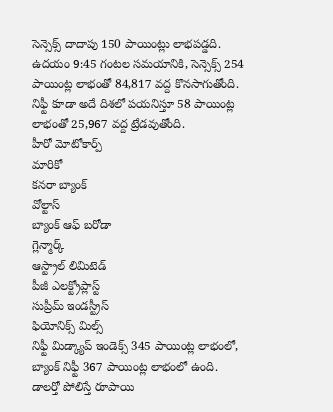సెన్సెక్స్ దాదాపు 150 పాయింట్లు లాభపడ్డది.
ఉదయం 9:45 గంటల సమయానికి, సెన్సెక్స్ 254 పాయింట్ల లాభంతో 84,817 వద్ద కొనసాగుతోంది.
నిఫ్టీ కూడా అదే దిశలో పయనిస్తూ 58 పాయింట్ల లాభంతో 25,967 వద్ద ట్రేడవుతోంది.
హీరో మోటోకార్ప్
మారికో
కనరా బ్యాంక్
వోల్టాస్
బ్యాంక్ ఆఫ్ బరోడా
గ్లెన్మార్క్
ఆస్ట్రాల్ లిమిటెడ్
పీజీ ఎలక్ట్రోప్లాస్ట్
సుప్రీమ్ ఇండస్ట్రీస్
ఫియోనిక్స్ మిల్స్
నిఫ్టీ మిడ్క్యాప్ ఇండెక్స్ 345 పాయింట్ల లాభంలో, బ్యాంక్ నిఫ్టీ 367 పాయింట్ల లాభంలో ఉంది.
డాలర్తో పోలిస్తే రూపాయి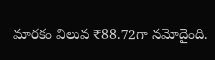మారకం విలువ ₹88.72గా నమోదైంది.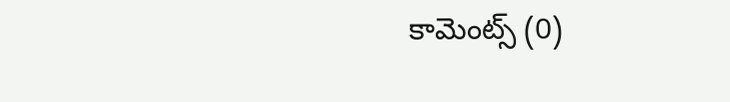కామెంట్స్ (0)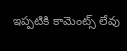ఇప్పటికి కామెంట్స్ లేవు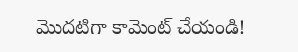మొదటిగా కామెంట్ చేయండి!